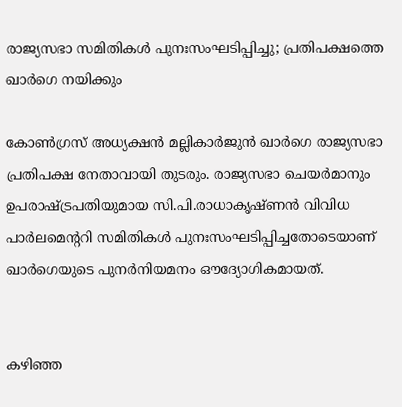രാജ്യസഭാ സമിതികള്‍ പുനഃസംഘടിപ്പിച്ചു; പ്രതിപക്ഷത്തെ ഖാര്‍ഗെ നയിക്കും

കോണ്‍ഗ്രസ് അധ്യക്ഷൻ മല്ലികാർജുൻ ഖാർഗെ രാജ്യസഭാ പ്രതിപക്ഷ നേതാവായി തുടരും. രാജ്യസഭാ ചെയർമാനും ഉപരാഷ്ട്രപതിയുമായ സി.പി.രാധാകൃഷ്ണൻ വിവിധ പാർലമെന്ററി സമിതികള്‍ പുനഃസംഘടിപ്പിച്ചതോടെയാണ് ഖാർഗെയുടെ പുനർനിയമനം ഔദ്യോഗികമായത്.


കഴിഞ്ഞ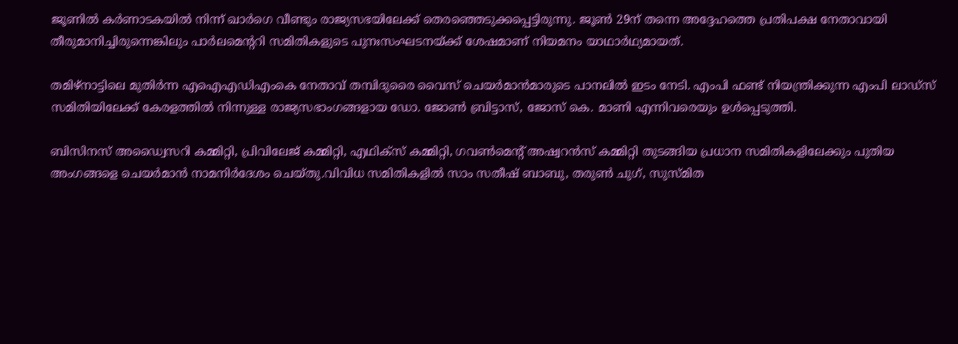ജൂണില്‍ കർണാടകയില്‍ നിന്ന് ഖാർഗെ വീണ്ടും രാജ്യസഭയിലേക്ക് തെരഞ്ഞെടുക്കപ്പെട്ടിരുന്നു. ജൂണ്‍ 29ന് തന്നെ അദ്ദേഹത്തെ പ്രതിപക്ഷ നേതാവായി തീരുമാനിച്ചിരുന്നെങ്കിലും പാർലമെന്ററി സമിതികളുടെ പുനഃസംഘടനയ്ക്ക് ശേഷമാണ് നിയമനം യാഥാർഥ്യമായത്.

തമിഴ്നാട്ടിലെ മുതിർന്ന എഐഎഡിഎംകെ നേതാവ് തമ്പിദുരൈ വൈസ് ചെയർമാൻമാരുടെ പാനലില്‍ ഇടം നേടി. എംപി ഫണ്ട് നിയന്ത്രിക്കുന്ന എംപി ലാഡ്സ് സമിതിയിലേക്ക് കേരളത്തില്‍ നിന്നുള്ള രാജ്യസഭാംഗങ്ങളായ ഡോ. ജോണ്‍ ബ്രിട്ടാസ്, ജോസ് കെ. മാണി എന്നിവരെയും ഉള്‍പ്പെടുത്തി.

ബിസിനസ് അഡ്വൈസറി കമ്മിറ്റി, പ്രിവിലേജ് കമ്മിറ്റി, എഥിക്സ് കമ്മിറ്റി, ഗവണ്‍മെന്റ് അഷ്വറൻസ് കമ്മിറ്റി തുടങ്ങിയ പ്രധാന സമിതികളിലേക്കും പുതിയ അംഗങ്ങളെ ചെയർമാൻ നാമനിർദേശം ചെയ്തു.വിവിധ സമിതികളില്‍ സാം സതീഷ് ബാബു, തരുണ്‍ ചുഗ്, സുസ്മിത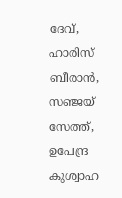ദേവ്, ഹാരിസ് ബീരാൻ, സഞ്ജയ് സേത്ത്, ഉപേന്ദ്ര കുശ്വാഹ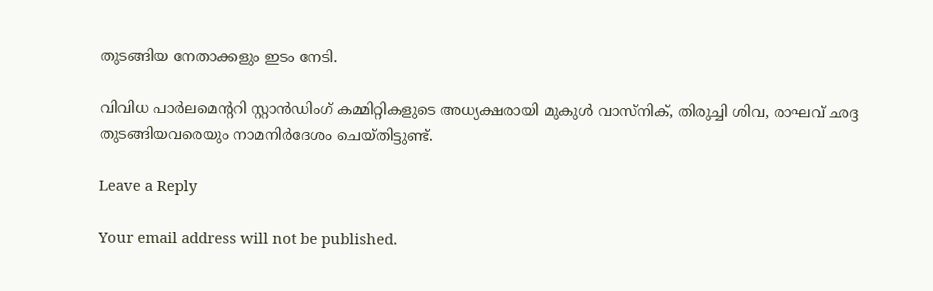തുടങ്ങിയ നേതാക്കളും ഇടം നേടി.

വിവിധ പാർലമെന്ററി സ്റ്റാൻഡിംഗ് കമ്മിറ്റികളുടെ അധ്യക്ഷരായി മുകുള്‍ വാസ്നിക്, തിരുച്ചി ശിവ, രാഘവ് ഛദ്ദ തുടങ്ങിയവരെയും നാമനിർദേശം ചെയ്തിട്ടുണ്ട്.

Leave a Reply

Your email address will not be published.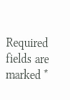Required fields are marked *